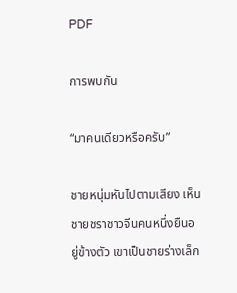PDF

การพบกัน

“มาคนเดียวหรือครับ”

ชายหนุ่มหันไปตามเสียง เห็นชายชราชาวจีนคนหนึ่งยืนอยู่ข้างตัว เขาเป็นชายร่างเล็ก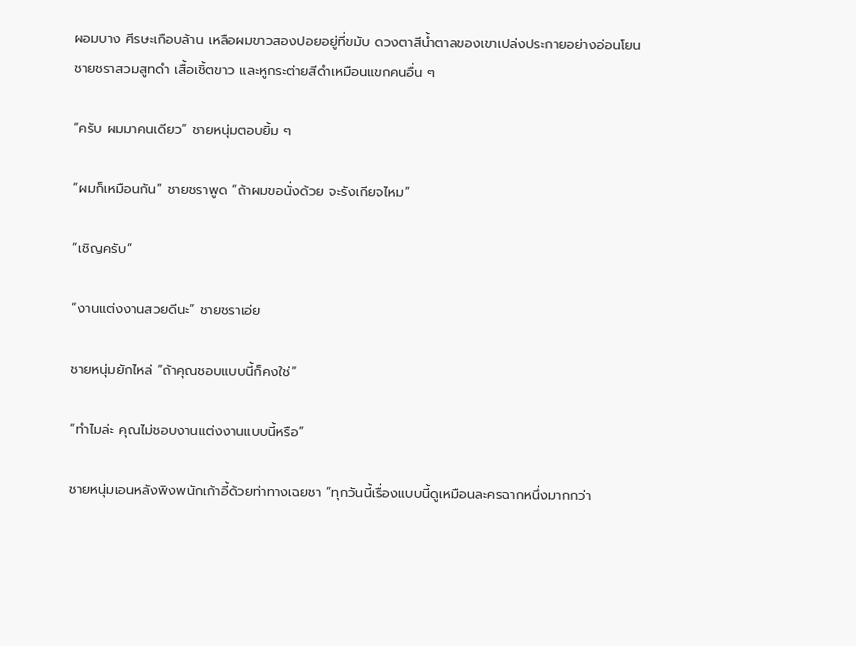ผอมบาง ศีรษะเกือบล้าน เหลือผมขาวสองปอยอยู่ที่ขมับ ดวงตาสีน้ำตาลของเขาเปล่งประกายอย่างอ่อนโยน ชายชราสวมสูทดำ เสื้อเชิ้ตขาว และหูกระต่ายสีดำเหมือนแขกคนอื่น ๆ

“ครับ ผมมาคนเดียว” ชายหนุ่มตอบยิ้ม ๆ

“ผมก็เหมือนกัน” ชายชราพูด “ถ้าผมขอนั่งด้วย จะรังเกียจไหม”

“เชิญครับ”

“งานแต่งงานสวยดีนะ” ชายชราเอ่ย

ชายหนุ่มยักไหล่ “ถ้าคุณชอบแบบนี้ก็คงใช่”

“ทำไมล่ะ คุณไม่ชอบงานแต่งงานแบบนี้หรือ”

ชายหนุ่มเอนหลังพิงพนักเก้าอี้ด้วยท่าทางเฉยชา “ทุกวันนี้เรื่องแบบนี้ดูเหมือนละครฉากหนึ่งมากกว่า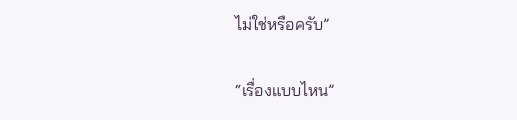ไม่ใช่หรือครับ”

“เรื่องแบบไหน”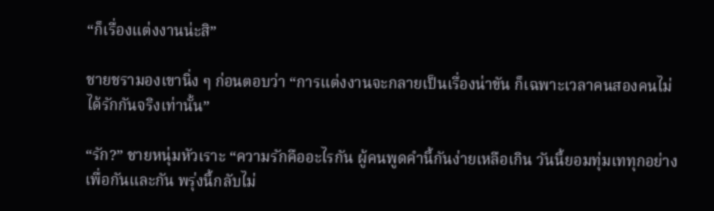“ก็เรื่องแต่งงานน่ะสิ”

ชายชรามองเขานิ่ง ๆ ก่อนตอบว่า “การแต่งงานจะกลายเป็นเรื่องน่าขัน ก็เฉพาะเวลาคนสองคนไม่ได้รักกันจริงเท่านั้น”

“รัก?” ชายหนุ่มหัวเราะ “ความรักคืออะไรกัน ผู้คนพูดคำนี้กันง่ายเหลือเกิน วันนี้ยอมทุ่มเททุกอย่างเพื่อกันและกัน พรุ่งนี้กลับไม่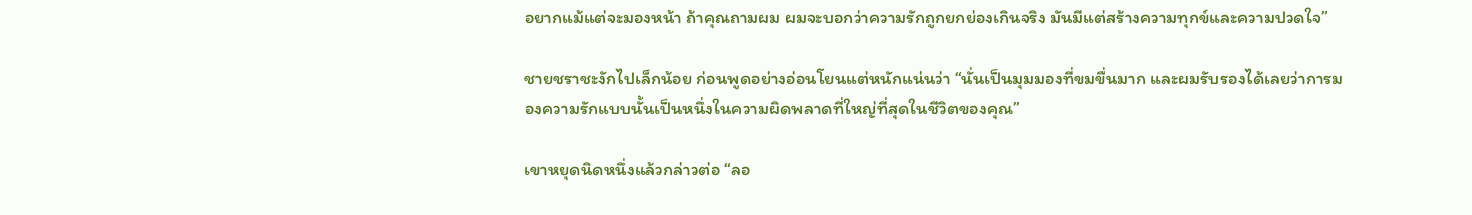อยากแม้แต่จะมองหน้า ถ้าคุณถามผม ผมจะบอกว่าความรักถูกยกย่องเกินจริง มันมีแต่สร้างความทุกข์และความปวดใจ”

ชายชราชะงักไปเล็กน้อย ก่อนพูดอย่างอ่อนโยนแต่หนักแน่นว่า “นั่นเป็นมุมมองที่ขมขื่นมาก และผมรับรองได้เลยว่าการมองความรักแบบนั้นเป็นหนึ่งในความผิดพลาดที่ใหญ่ที่สุดในชีวิตของคุณ”

เขาหยุดนิดหนึ่งแล้วกล่าวต่อ “ลอ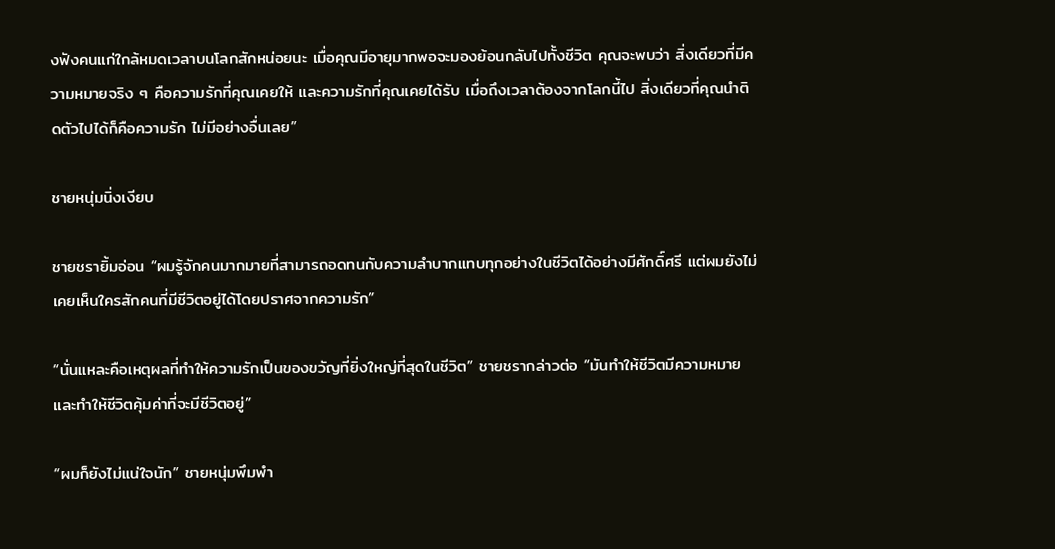งฟังคนแก่ใกล้หมดเวลาบนโลกสักหน่อยนะ เมื่อคุณมีอายุมากพอจะมองย้อนกลับไปทั้งชีวิต คุณจะพบว่า สิ่งเดียวที่มีความหมายจริง ๆ คือความรักที่คุณเคยให้ และความรักที่คุณเคยได้รับ เมื่อถึงเวลาต้องจากโลกนี้ไป สิ่งเดียวที่คุณนำติดตัวไปได้ก็คือความรัก ไม่มีอย่างอื่นเลย”

ชายหนุ่มนิ่งเงียบ

ชายชรายิ้มอ่อน “ผมรู้จักคนมากมายที่สามารถอดทนกับความลำบากแทบทุกอย่างในชีวิตได้อย่างมีศักดิ์ศรี แต่ผมยังไม่เคยเห็นใครสักคนที่มีชีวิตอยู่ได้โดยปราศจากความรัก”

“นั่นแหละคือเหตุผลที่ทำให้ความรักเป็นของขวัญที่ยิ่งใหญ่ที่สุดในชีวิต” ชายชรากล่าวต่อ “มันทำให้ชีวิตมีความหมาย และทำให้ชีวิตคุ้มค่าที่จะมีชีวิตอยู่”

“ผมก็ยังไม่แน่ใจนัก” ชายหนุ่มพึมพำ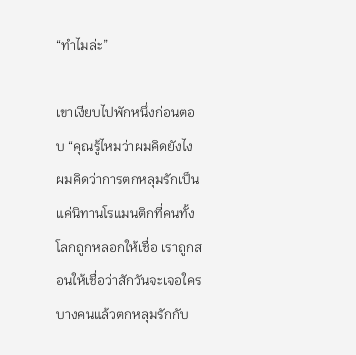“ทำไมล่ะ”

เขาเงียบไปพักหนึ่งก่อนตอบ “คุณรู้ไหมว่าผมคิดยังไง ผมคิดว่าการตกหลุมรักเป็นแค่นิทานโรแมนติกที่คนทั้งโลกถูกหลอกให้เชื่อ เราถูกสอนให้เชื่อว่าสักวันจะเจอใครบางคนแล้วตกหลุมรักกับ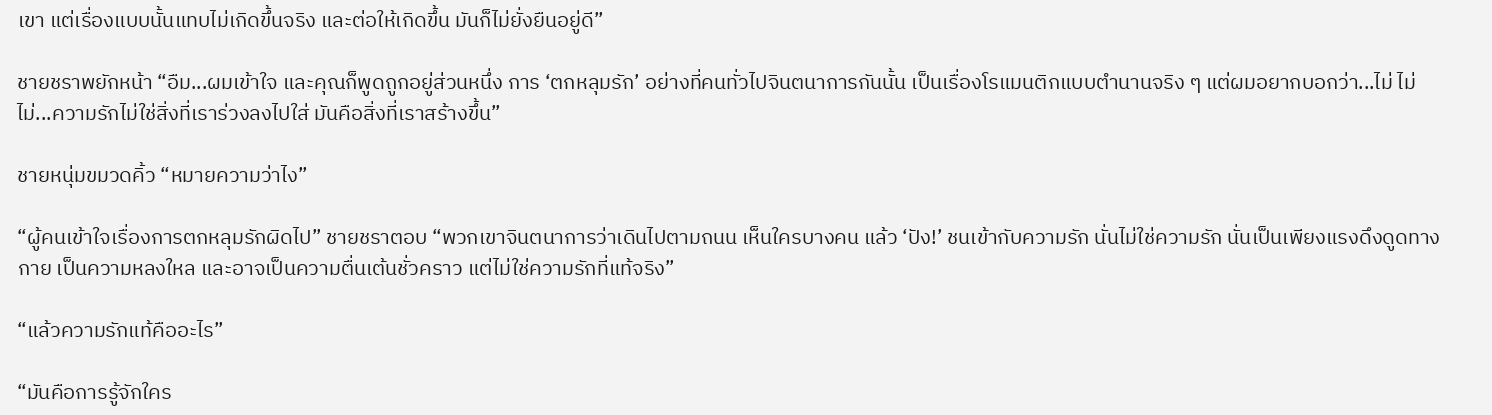เขา แต่เรื่องแบบนั้นแทบไม่เกิดขึ้นจริง และต่อให้เกิดขึ้น มันก็ไม่ยั่งยืนอยู่ดี”

ชายชราพยักหน้า “อืม...ผมเข้าใจ และคุณก็พูดถูกอยู่ส่วนหนึ่ง การ ‘ตกหลุมรัก’ อย่างที่คนทั่วไปจินตนาการกันนั้น เป็นเรื่องโรแมนติกแบบตำนานจริง ๆ แต่ผมอยากบอกว่า...ไม่ ไม่ ไม่...ความรักไม่ใช่สิ่งที่เราร่วงลงไปใส่ มันคือสิ่งที่เราสร้างขึ้น”

ชายหนุ่มขมวดคิ้ว “หมายความว่าไง”

“ผู้คนเข้าใจเรื่องการตกหลุมรักผิดไป” ชายชราตอบ “พวกเขาจินตนาการว่าเดินไปตามถนน เห็นใครบางคน แล้ว ‘ปัง!’ ชนเข้ากับความรัก นั่นไม่ใช่ความรัก นั่นเป็นเพียงแรงดึงดูดทางกาย เป็นความหลงใหล และอาจเป็นความตื่นเต้นชั่วคราว แต่ไม่ใช่ความรักที่แท้จริง”

“แล้วความรักแท้คืออะไร”

“มันคือการรู้จักใคร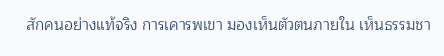สักคนอย่างแท้จริง การเคารพเขา มองเห็นตัวตนภายใน เห็นธรรมชา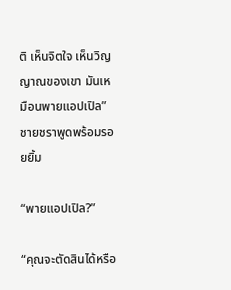ติ เห็นจิตใจ เห็นวิญญาณของเขา มันเหมือนพายแอปเปิล” ชายชราพูดพร้อมรอยยิ้ม

“พายแอปเปิล?”

“คุณจะตัดสินได้หรือ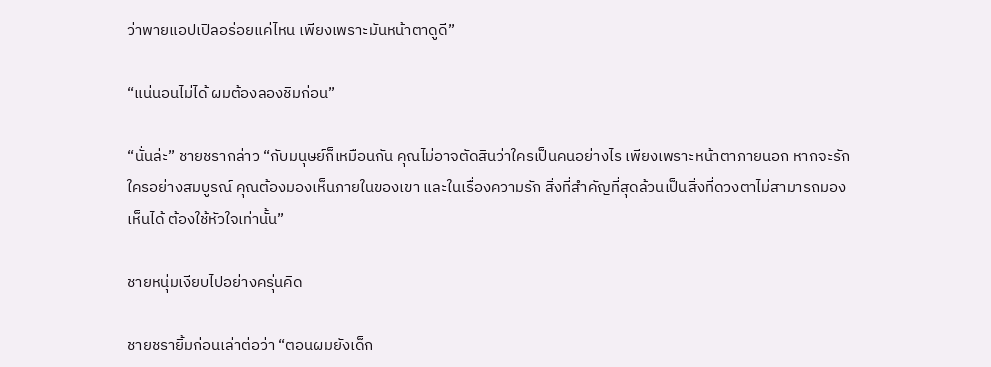ว่าพายแอปเปิลอร่อยแค่ไหน เพียงเพราะมันหน้าตาดูดี”

“แน่นอนไม่ได้ ผมต้องลองชิมก่อน”

“นั่นล่ะ” ชายชรากล่าว “กับมนุษย์ก็เหมือนกัน คุณไม่อาจตัดสินว่าใครเป็นคนอย่างไร เพียงเพราะหน้าตาภายนอก หากจะรักใครอย่างสมบูรณ์ คุณต้องมองเห็นภายในของเขา และในเรื่องความรัก สิ่งที่สำคัญที่สุดล้วนเป็นสิ่งที่ดวงตาไม่สามารถมองเห็นได้ ต้องใช้หัวใจเท่านั้น”

ชายหนุ่มเงียบไปอย่างครุ่นคิด

ชายชรายิ้มก่อนเล่าต่อว่า “ตอนผมยังเด็ก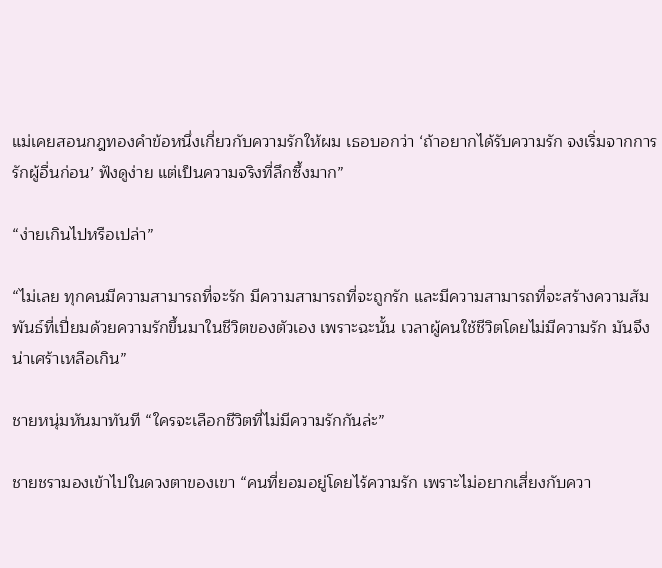แม่เคยสอนกฎทองคำข้อหนึ่งเกี่ยวกับความรักให้ผม เธอบอกว่า ‘ถ้าอยากได้รับความรัก จงเริ่มจากการรักผู้อื่นก่อน’ ฟังดูง่าย แต่เป็นความจริงที่ลึกซึ้งมาก”

“ง่ายเกินไปหรือเปล่า”

“ไม่เลย ทุกคนมีความสามารถที่จะรัก มีความสามารถที่จะถูกรัก และมีความสามารถที่จะสร้างความสัมพันธ์ที่เปี่ยมด้วยความรักขึ้นมาในชีวิตของตัวเอง เพราะฉะนั้น เวลาผู้คนใช้ชีวิตโดยไม่มีความรัก มันจึงน่าเศร้าเหลือเกิน”

ชายหนุ่มหันมาทันที “ใครจะเลือกชีวิตที่ไม่มีความรักกันล่ะ”

ชายชรามองเข้าไปในดวงตาของเขา “คนที่ยอมอยู่โดยไร้ความรัก เพราะไม่อยากเสี่ยงกับควา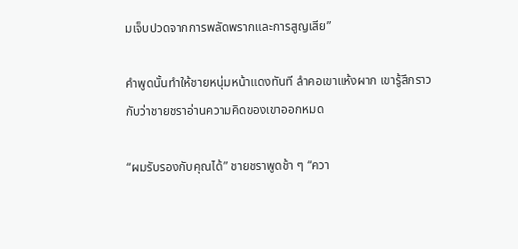มเจ็บปวดจากการพลัดพรากและการสูญเสีย”

คำพูดนั้นทำให้ชายหนุ่มหน้าแดงทันที ลำคอเขาแห้งผาก เขารู้สึกราวกับว่าชายชราอ่านความคิดของเขาออกหมด

“ผมรับรองกับคุณได้” ชายชราพูดช้า ๆ “ควา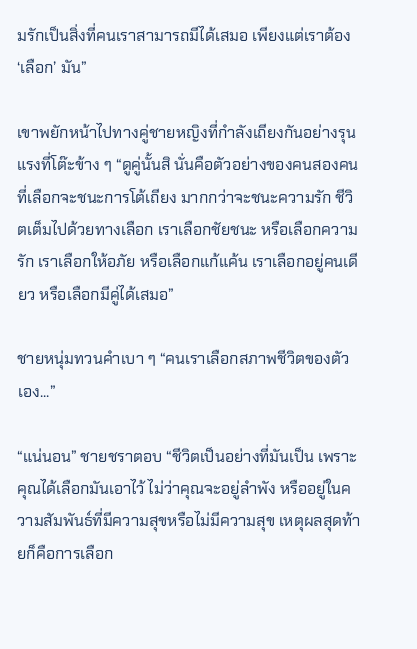มรักเป็นสิ่งที่คนเราสามารถมีได้เสมอ เพียงแต่เราต้อง ‘เลือก’ มัน”

เขาพยักหน้าไปทางคู่ชายหญิงที่กำลังเถียงกันอย่างรุนแรงที่โต๊ะข้าง ๆ “ดูคู่นั้นสิ นั่นคือตัวอย่างของคนสองคนที่เลือกจะชนะการโต้เถียง มากกว่าจะชนะความรัก ชีวิตเต็มไปด้วยทางเลือก เราเลือกชัยชนะ หรือเลือกความรัก เราเลือกให้อภัย หรือเลือกแก้แค้น เราเลือกอยู่คนเดียว หรือเลือกมีคู่ได้เสมอ”

ชายหนุ่มทวนคำเบา ๆ “คนเราเลือกสภาพชีวิตของตัวเอง...”

“แน่นอน” ชายชราตอบ “ชีวิตเป็นอย่างที่มันเป็น เพราะคุณได้เลือกมันเอาไว้ ไม่ว่าคุณจะอยู่ลำพัง หรืออยู่ในความสัมพันธ์ที่มีความสุขหรือไม่มีความสุข เหตุผลสุดท้ายก็คือการเลือก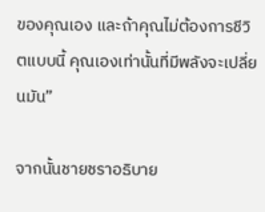ของคุณเอง และถ้าคุณไม่ต้องการชีวิตแบบนี้ คุณเองเท่านั้นที่มีพลังจะเปลี่ยนมัน”

จากนั้นชายชราอธิบาย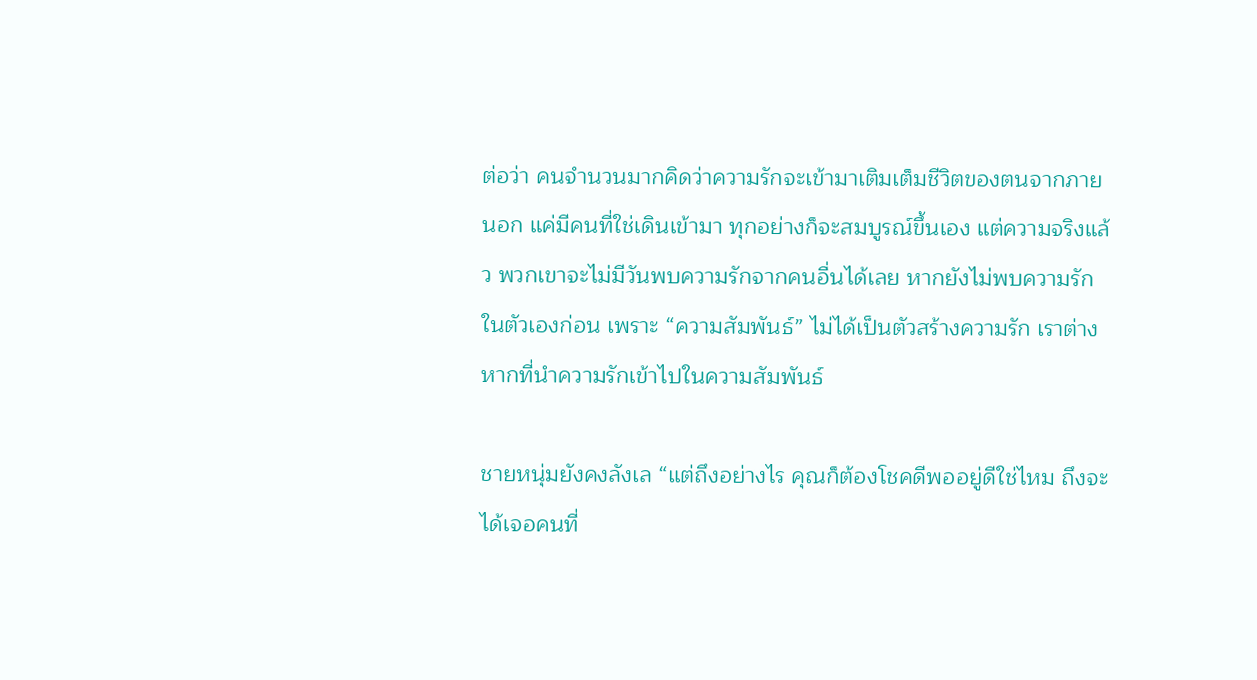ต่อว่า คนจำนวนมากคิดว่าความรักจะเข้ามาเติมเต็มชีวิตของตนจากภายนอก แค่มีคนที่ใช่เดินเข้ามา ทุกอย่างก็จะสมบูรณ์ขึ้นเอง แต่ความจริงแล้ว พวกเขาจะไม่มีวันพบความรักจากคนอื่นได้เลย หากยังไม่พบความรักในตัวเองก่อน เพราะ “ความสัมพันธ์” ไม่ได้เป็นตัวสร้างความรัก เราต่างหากที่นำความรักเข้าไปในความสัมพันธ์

ชายหนุ่มยังคงลังเล “แต่ถึงอย่างไร คุณก็ต้องโชคดีพออยู่ดีใช่ไหม ถึงจะได้เจอคนที่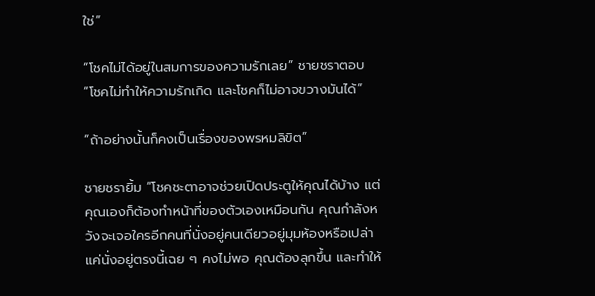ใช่”

“โชคไม่ได้อยู่ในสมการของความรักเลย” ชายชราตอบ “โชคไม่ทำให้ความรักเกิด และโชคก็ไม่อาจขวางมันได้”

“ถ้าอย่างนั้นก็คงเป็นเรื่องของพรหมลิขิต”

ชายชรายิ้ม “โชคชะตาอาจช่วยเปิดประตูให้คุณได้บ้าง แต่คุณเองก็ต้องทำหน้าที่ของตัวเองเหมือนกัน คุณกำลังหวังจะเจอใครอีกคนที่นั่งอยู่คนเดียวอยู่มุมห้องหรือเปล่า แค่นั่งอยู่ตรงนี้เฉย ๆ คงไม่พอ คุณต้องลุกขึ้น และทำให้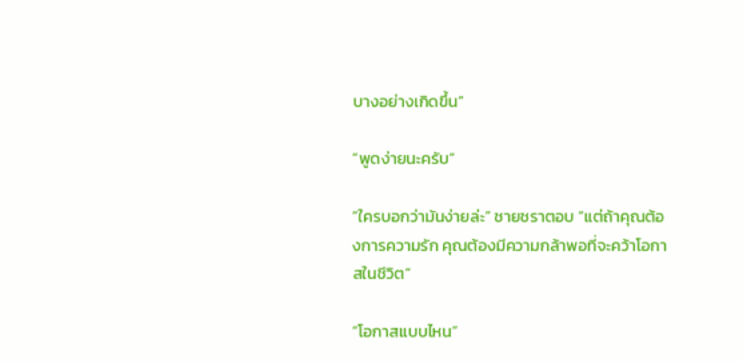บางอย่างเกิดขึ้น”

“พูดง่ายนะครับ”

“ใครบอกว่ามันง่ายล่ะ” ชายชราตอบ “แต่ถ้าคุณต้องการความรัก คุณต้องมีความกล้าพอที่จะคว้าโอกาสในชีวิต”

“โอกาสแบบไหน”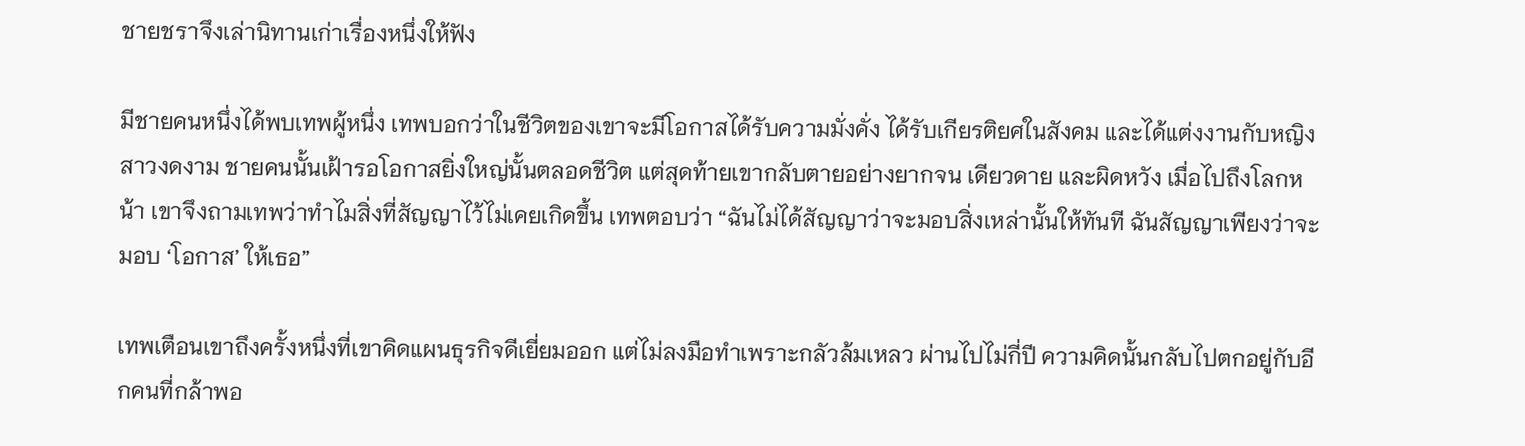ชายชราจึงเล่านิทานเก่าเรื่องหนึ่งให้ฟัง

มีชายคนหนึ่งได้พบเทพผู้หนึ่ง เทพบอกว่าในชีวิตของเขาจะมีโอกาสได้รับความมั่งคั่ง ได้รับเกียรติยศในสังคม และได้แต่งงานกับหญิงสาวงดงาม ชายคนนั้นเฝ้ารอโอกาสยิ่งใหญ่นั้นตลอดชีวิต แต่สุดท้ายเขากลับตายอย่างยากจน เดียวดาย และผิดหวัง เมื่อไปถึงโลกหน้า เขาจึงถามเทพว่าทำไมสิ่งที่สัญญาไว้ไม่เคยเกิดขึ้น เทพตอบว่า “ฉันไม่ได้สัญญาว่าจะมอบสิ่งเหล่านั้นให้ทันที ฉันสัญญาเพียงว่าจะมอบ ‘โอกาส’ ให้เธอ”

เทพเตือนเขาถึงครั้งหนึ่งที่เขาคิดแผนธุรกิจดีเยี่ยมออก แต่ไม่ลงมือทำเพราะกลัวล้มเหลว ผ่านไปไม่กี่ปี ความคิดนั้นกลับไปตกอยู่กับอีกคนที่กล้าพอ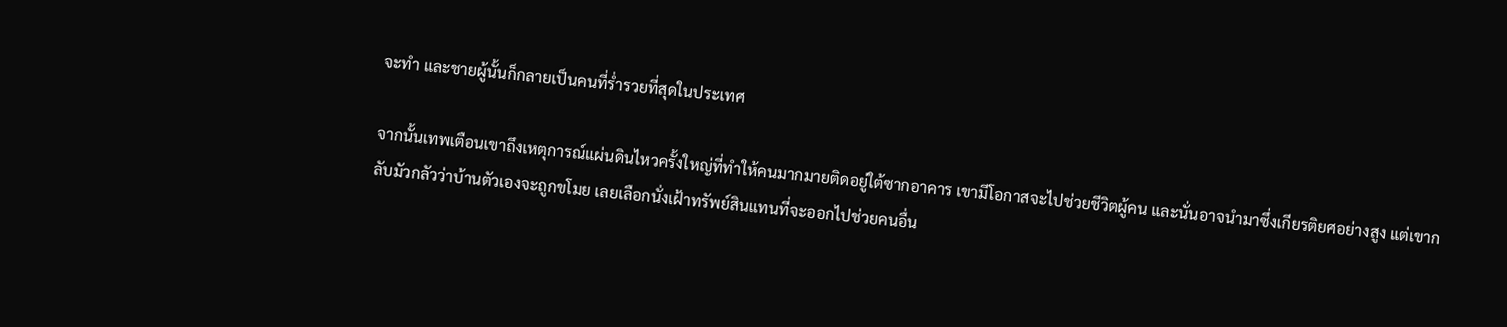จะทำ และชายผู้นั้นก็กลายเป็นคนที่ร่ำรวยที่สุดในประเทศ

จากนั้นเทพเตือนเขาถึงเหตุการณ์แผ่นดินไหวครั้งใหญ่ที่ทำให้คนมากมายติดอยู่ใต้ซากอาคาร เขามีโอกาสจะไปช่วยชีวิตผู้คน และนั่นอาจนำมาซึ่งเกียรติยศอย่างสูง แต่เขากลับมัวกลัวว่าบ้านตัวเองจะถูกขโมย เลยเลือกนั่งเฝ้าทรัพย์สินแทนที่จะออกไปช่วยคนอื่น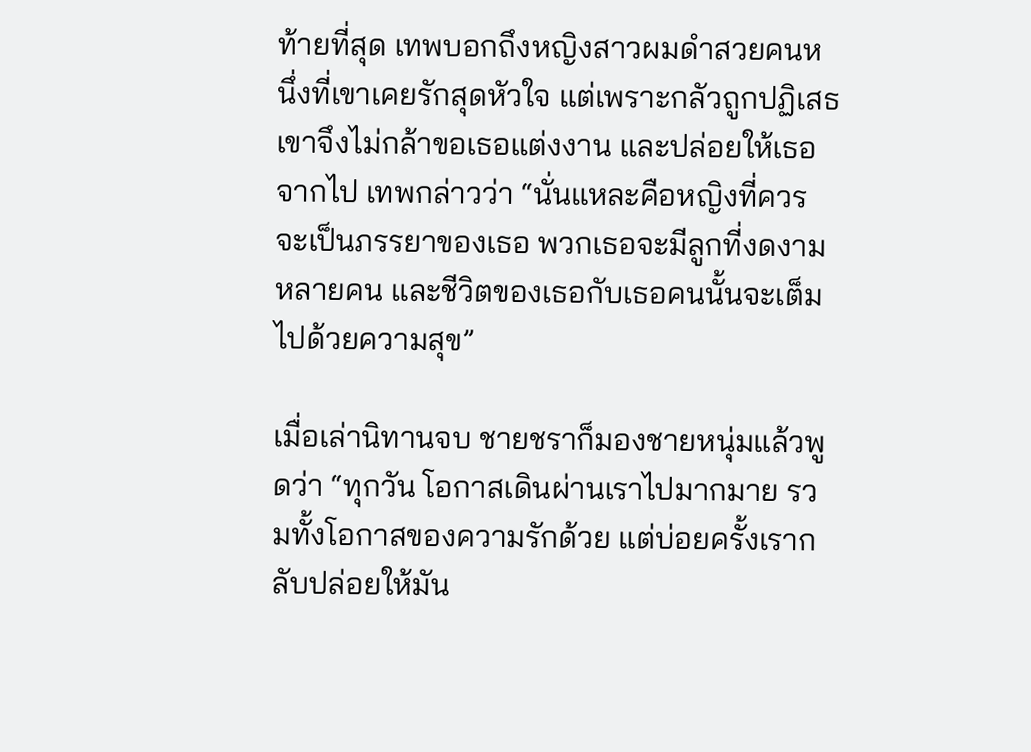ท้ายที่สุด เทพบอกถึงหญิงสาวผมดำสวยคนหนึ่งที่เขาเคยรักสุดหัวใจ แต่เพราะกลัวถูกปฏิเสธ เขาจึงไม่กล้าขอเธอแต่งงาน และปล่อยให้เธอจากไป เทพกล่าวว่า “นั่นแหละคือหญิงที่ควรจะเป็นภรรยาของเธอ พวกเธอจะมีลูกที่งดงามหลายคน และชีวิตของเธอกับเธอคนนั้นจะเต็มไปด้วยความสุข”

เมื่อเล่านิทานจบ ชายชราก็มองชายหนุ่มแล้วพูดว่า “ทุกวัน โอกาสเดินผ่านเราไปมากมาย รวมทั้งโอกาสของความรักด้วย แต่บ่อยครั้งเรากลับปล่อยให้มัน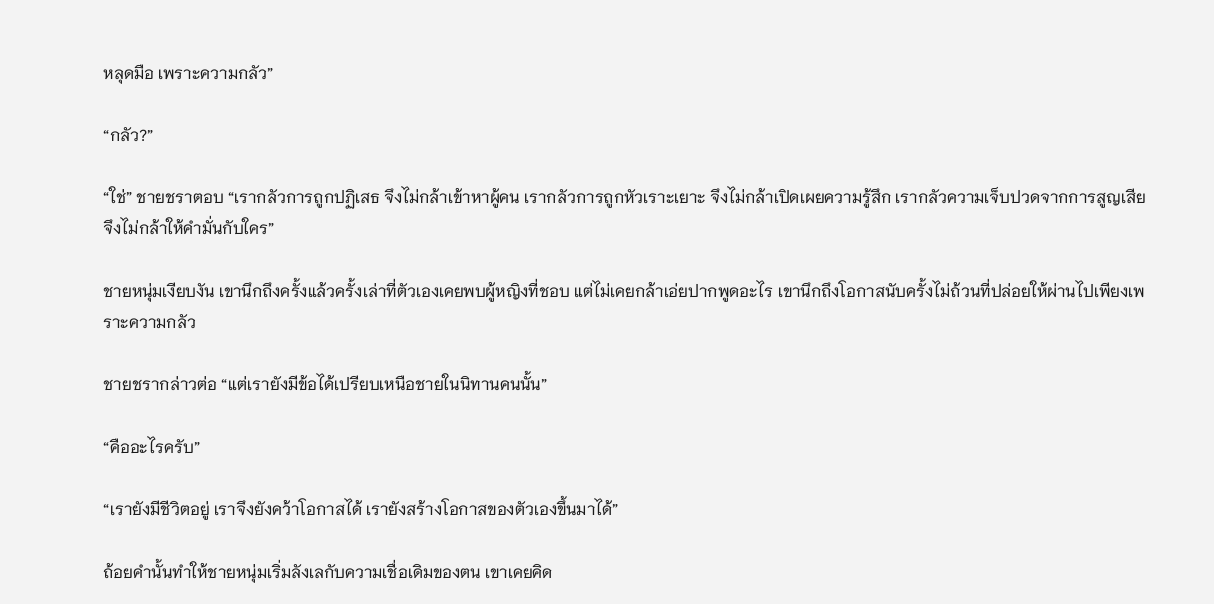หลุดมือ เพราะความกลัว”

“กลัว?”

“ใช่” ชายชราตอบ “เรากลัวการถูกปฏิเสธ จึงไม่กล้าเข้าหาผู้คน เรากลัวการถูกหัวเราะเยาะ จึงไม่กล้าเปิดเผยความรู้สึก เรากลัวความเจ็บปวดจากการสูญเสีย จึงไม่กล้าให้คำมั่นกับใคร”

ชายหนุ่มเงียบงัน เขานึกถึงครั้งแล้วครั้งเล่าที่ตัวเองเคยพบผู้หญิงที่ชอบ แต่ไม่เคยกล้าเอ่ยปากพูดอะไร เขานึกถึงโอกาสนับครั้งไม่ถ้วนที่ปล่อยให้ผ่านไปเพียงเพราะความกลัว

ชายชรากล่าวต่อ “แต่เรายังมีข้อได้เปรียบเหนือชายในนิทานคนนั้น”

“คืออะไรครับ”

“เรายังมีชีวิตอยู่ เราจึงยังคว้าโอกาสได้ เรายังสร้างโอกาสของตัวเองขึ้นมาได้”

ถ้อยคำนั้นทำให้ชายหนุ่มเริ่มลังเลกับความเชื่อเดิมของตน เขาเคยคิด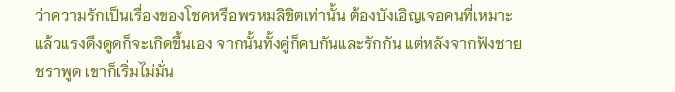ว่าความรักเป็นเรื่องของโชคหรือพรหมลิขิตเท่านั้น ต้องบังเอิญเจอคนที่เหมาะ แล้วแรงดึงดูดก็จะเกิดขึ้นเอง จากนั้นทั้งคู่ก็คบกันและรักกัน แต่หลังจากฟังชายชราพูด เขาก็เริ่มไม่มั่น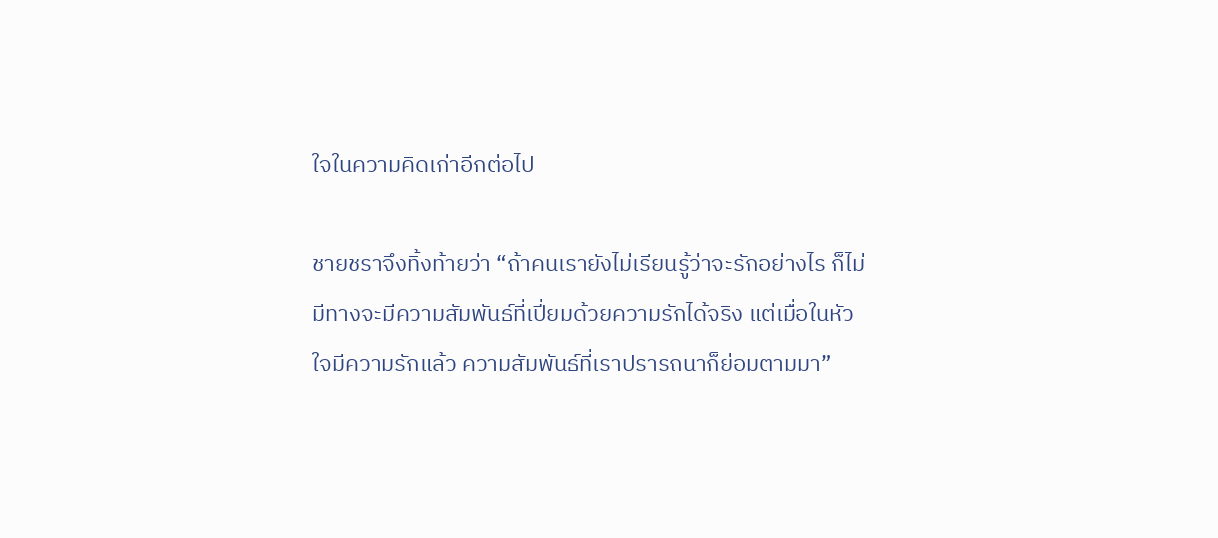ใจในความคิดเก่าอีกต่อไป

ชายชราจึงทิ้งท้ายว่า “ถ้าคนเรายังไม่เรียนรู้ว่าจะรักอย่างไร ก็ไม่มีทางจะมีความสัมพันธ์ที่เปี่ยมด้วยความรักได้จริง แต่เมื่อในหัวใจมีความรักแล้ว ความสัมพันธ์ที่เราปรารถนาก็ย่อมตามมา”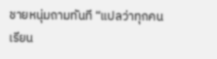ชายหนุ่มถามทันที “แปลว่าทุกคนเรียน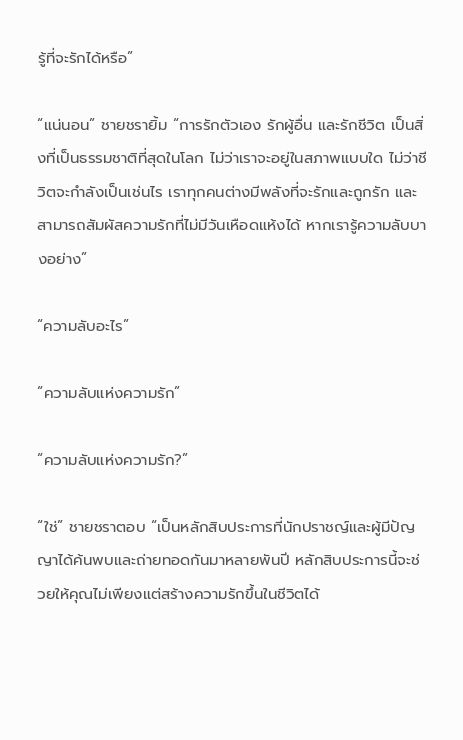รู้ที่จะรักได้หรือ”

“แน่นอน” ชายชรายิ้ม “การรักตัวเอง รักผู้อื่น และรักชีวิต เป็นสิ่งที่เป็นธรรมชาติที่สุดในโลก ไม่ว่าเราจะอยู่ในสภาพแบบใด ไม่ว่าชีวิตจะกำลังเป็นเช่นไร เราทุกคนต่างมีพลังที่จะรักและถูกรัก และสามารถสัมผัสความรักที่ไม่มีวันเหือดแห้งได้ หากเรารู้ความลับบางอย่าง”

“ความลับอะไร”

“ความลับแห่งความรัก”

“ความลับแห่งความรัก?”

“ใช่” ชายชราตอบ “เป็นหลักสิบประการที่นักปราชญ์และผู้มีปัญญาได้ค้นพบและถ่ายทอดกันมาหลายพันปี หลักสิบประการนี้จะช่วยให้คุณไม่เพียงแต่สร้างความรักขึ้นในชีวิตได้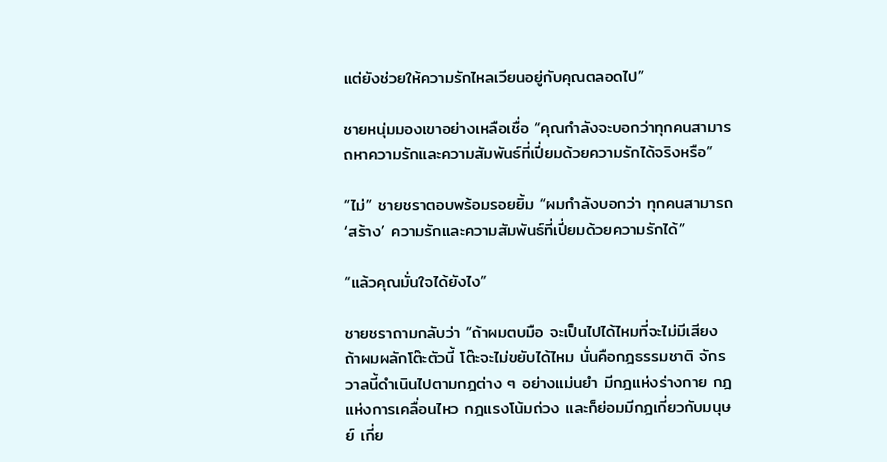แต่ยังช่วยให้ความรักไหลเวียนอยู่กับคุณตลอดไป”

ชายหนุ่มมองเขาอย่างเหลือเชื่อ “คุณกำลังจะบอกว่าทุกคนสามารถหาความรักและความสัมพันธ์ที่เปี่ยมด้วยความรักได้จริงหรือ”

“ไม่” ชายชราตอบพร้อมรอยยิ้ม “ผมกำลังบอกว่า ทุกคนสามารถ ‘สร้าง’ ความรักและความสัมพันธ์ที่เปี่ยมด้วยความรักได้”

“แล้วคุณมั่นใจได้ยังไง”

ชายชราถามกลับว่า “ถ้าผมตบมือ จะเป็นไปได้ไหมที่จะไม่มีเสียง ถ้าผมผลักโต๊ะตัวนี้ โต๊ะจะไม่ขยับได้ไหม นั่นคือกฎธรรมชาติ จักรวาลนี้ดำเนินไปตามกฎต่าง ๆ อย่างแม่นยำ มีกฎแห่งร่างกาย กฎแห่งการเคลื่อนไหว กฎแรงโน้มถ่วง และก็ย่อมมีกฎเกี่ยวกับมนุษย์ เกี่ย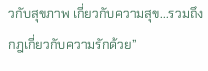วกับสุขภาพ เกี่ยวกับความสุข...รวมถึงกฎเกี่ยวกับความรักด้วย”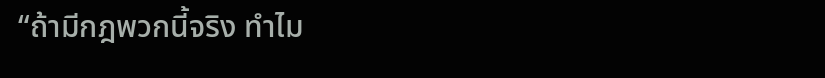“ถ้ามีกฎพวกนี้จริง ทำไม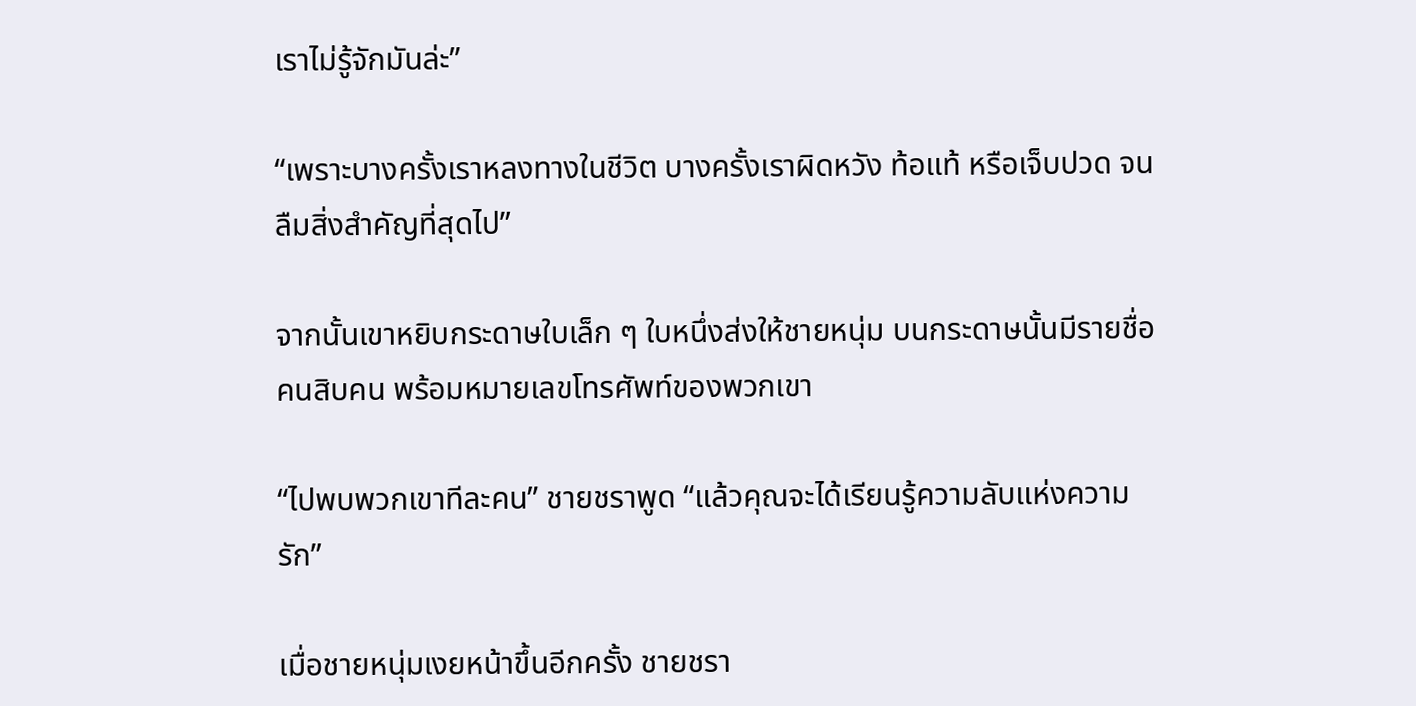เราไม่รู้จักมันล่ะ”

“เพราะบางครั้งเราหลงทางในชีวิต บางครั้งเราผิดหวัง ท้อแท้ หรือเจ็บปวด จนลืมสิ่งสำคัญที่สุดไป”

จากนั้นเขาหยิบกระดาษใบเล็ก ๆ ใบหนึ่งส่งให้ชายหนุ่ม บนกระดาษนั้นมีรายชื่อคนสิบคน พร้อมหมายเลขโทรศัพท์ของพวกเขา

“ไปพบพวกเขาทีละคน” ชายชราพูด “แล้วคุณจะได้เรียนรู้ความลับแห่งความรัก”

เมื่อชายหนุ่มเงยหน้าขึ้นอีกครั้ง ชายชรา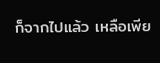ก็จากไปแล้ว เหลือเพีย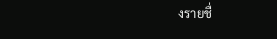งรายชื่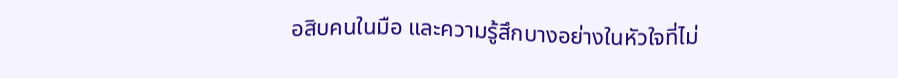อสิบคนในมือ และความรู้สึกบางอย่างในหัวใจที่ไม่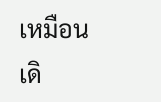เหมือนเดิ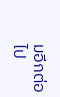มอีกต่อไป